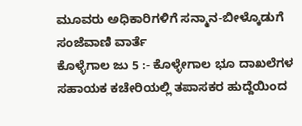ಮೂವರು ಅಧಿಕಾರಿಗಳಿಗೆ ಸನ್ಮಾನ-ಬೀಳ್ಕೊಡುಗೆ
ಸಂಜೆವಾಣಿ ವಾರ್ತೆ
ಕೊಳ್ಳೆಗಾಲ ಜು 5 :- ಕೊಳ್ಳೇಗಾಲ ಭೂ ದಾಖಲೆಗಳ ಸಹಾಯಕ ಕಚೇರಿಯಲ್ಲಿ ತಪಾಸಕರ ಹುದ್ದೆಯಿಂದ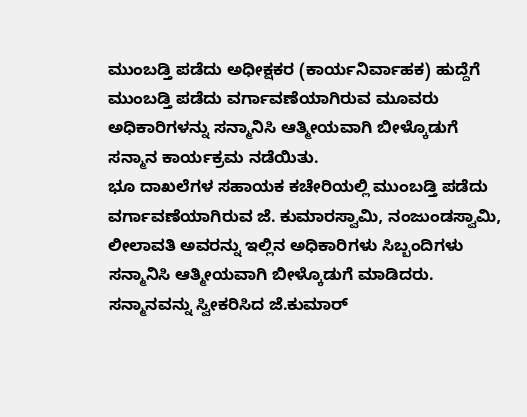ಮುಂಬಡ್ತಿ ಪಡೆದು ಅಧೀಕ್ಷಕರ (ಕಾರ್ಯನಿರ್ವಾಹಕ) ಹುದ್ದೆಗೆ ಮುಂಬಡ್ತಿ ಪಡೆದು ವರ್ಗಾವಣೆಯಾಗಿರುವ ಮೂವರು ಅಧಿಕಾರಿಗಳನ್ನು ಸನ್ಮಾನಿಸಿ ಆತ್ಮೀಯವಾಗಿ ಬೀಳ್ಕೊಡುಗೆ ಸನ್ಮಾನ ಕಾರ್ಯಕ್ರಮ ನಡೆಯಿತು.
ಭೂ ದಾಖಲೆಗಳ ಸಹಾಯಕ ಕಚೇರಿಯಲ್ಲಿ ಮುಂಬಡ್ತಿ ಪಡೆದು ವರ್ಗಾವಣೆಯಾಗಿರುವ ಜೆ. ಕುಮಾರಸ್ವಾಮಿ, ನಂಜುಂಡಸ್ವಾಮಿ, ಲೀಲಾವತಿ ಅವರನ್ನು ಇಲ್ಲಿನ ಅಧಿಕಾರಿಗಳು ಸಿಬ್ಬಂದಿಗಳು ಸನ್ಮಾನಿಸಿ ಆತ್ಮೀಯವಾಗಿ ಬೀಳ್ಕೊಡುಗೆ ಮಾಡಿದರು.
ಸನ್ಮಾನವನ್ನು ಸ್ವೀಕರಿಸಿದ ಜೆ.ಕುಮಾರ್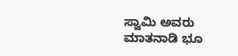ಸ್ವಾಮಿ ಅವರು ಮಾತನಾಡಿ ಭೂ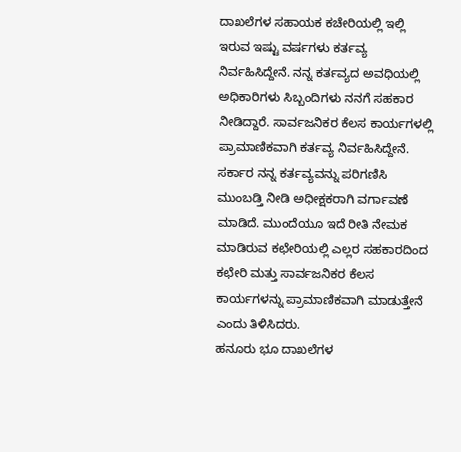ದಾಖಲೆಗಳ ಸಹಾಯಕ ಕಚೇರಿಯಲ್ಲಿ ಇಲ್ಲಿ ಇರುವ ಇಷ್ಟು ವರ್ಷಗಳು ಕರ್ತವ್ಯ ನಿರ್ವಹಿಸಿದ್ದೇನೆ. ನನ್ನ ಕರ್ತವ್ಯದ ಅವಧಿಯಲ್ಲಿ ಅಧಿಕಾರಿಗಳು ಸಿಬ್ಬಂದಿಗಳು ನನಗೆ ಸಹಕಾರ ನೀಡಿದ್ದಾರೆ. ಸಾರ್ವಜನಿಕರ ಕೆಲಸ ಕಾರ್ಯಗಳಲ್ಲಿ ಪ್ರಾಮಾಣಿಕವಾಗಿ ಕರ್ತವ್ಯ ನಿರ್ವಹಿಸಿದ್ದೇನೆ.
ಸರ್ಕಾರ ನನ್ನ ಕರ್ತವ್ಯವನ್ನು ಪರಿಗಣಿಸಿ ಮುಂಬಡ್ತಿ ನೀಡಿ ಅಧೀಕ್ಷಕರಾಗಿ ವರ್ಗಾವಣೆ ಮಾಡಿದೆ. ಮುಂದೆಯೂ ಇದೆ ರೀತಿ ನೇಮಕ ಮಾಡಿರುವ ಕಛೇರಿಯಲ್ಲಿ ಎಲ್ಲರ ಸಹಕಾರದಿಂದ ಕಛೇರಿ ಮತ್ತು ಸಾರ್ವಜನಿಕರ ಕೆಲಸ ಕಾರ್ಯಗಳನ್ನು ಪ್ರಾಮಾಣಿಕವಾಗಿ ಮಾಡುತ್ತೇನೆ ಎಂದು ತಿಳಿಸಿದರು.
ಹನೂರು ಭೂ ದಾಖಲೆಗಳ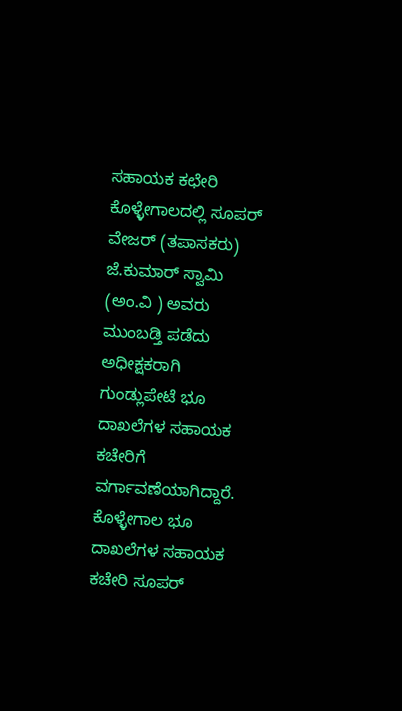ಸಹಾಯಕ ಕಛೇರಿ ಕೊಳ್ಳೇಗಾಲದಲ್ಲಿ ಸೂಪರ್ ವೇಜರ್ (ತಪಾಸಕರು) ಜೆ.ಕುಮಾರ್ ಸ್ವಾಮಿ (ಅಂ.ವಿ ) ಅವರು ಮುಂಬಡ್ತಿ ಪಡೆದು ಅಧೀಕ್ಷಕರಾಗಿ ಗುಂಡ್ಲುಪೇಟೆ ಭೂ ದಾಖಲೆಗಳ ಸಹಾಯಕ ಕಚೇರಿಗೆ ವರ್ಗಾವಣೆಯಾಗಿದ್ದಾರೆ.
ಕೊಳ್ಳೇಗಾಲ ಭೂ ದಾಖಲೆಗಳ ಸಹಾಯಕ ಕಚೇರಿ ಸೂಪರ್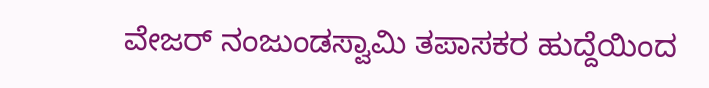ವೇಜರ್ ನಂಜುಂಡಸ್ವಾಮಿ ತಪಾಸಕರ ಹುದ್ದೆಯಿಂದ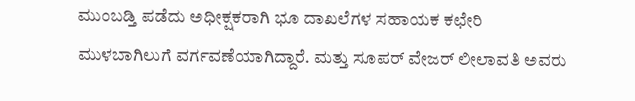ಮುಂಬಡ್ತಿ ಪಡೆದು ಅಧೀಕ್ಷಕರಾಗಿ ಭೂ ದಾಖಲೆಗಳ ಸಹಾಯಕ ಕಛೇರಿ ಮುಳಬಾಗಿಲುಗೆ ವರ್ಗವಣೆಯಾಗಿದ್ದಾರೆ. ಮತ್ತು ಸೂಪರ್ ವೇಜರ್ ಲೀಲಾವತಿ ಅವರು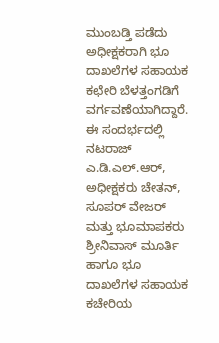ಮುಂಬಡ್ತಿ ಪಡೆದು ಅಧೀಕ್ಷಕರಾಗಿ ಭೂ ದಾಖಲೆಗಳ ಸಹಾಯಕ ಕಛೇರಿ ಬೆಳತ್ತಂಗಡಿಗೆ ವರ್ಗವಣೆಯಾಗಿದ್ದಾರೆ.
ಈ ಸಂದರ್ಭದಲ್ಲಿ ನಟರಾಜ್ ಎ.ಡಿ.ಎಲ್.ಆರ್, ಅಧೀಕ್ಷಕರು ಚೇತನ್, ಸೂಪರ್ ವೇಜರ್ ಮತ್ತು ಭೂಮಾಪಕರು ಶ್ರೀನಿವಾಸ್ ಮೂರ್ತಿ ಹಾಗೂ ಭೂ ದಾಖಲೆಗಳ ಸಹಾಯಕ ಕಚೇರಿಯ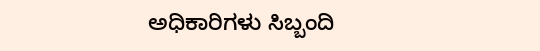ಅಧಿಕಾರಿಗಳು ಸಿಬ್ಬಂದಿ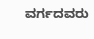ವರ್ಗದವರು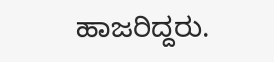ಹಾಜರಿದ್ದರು.